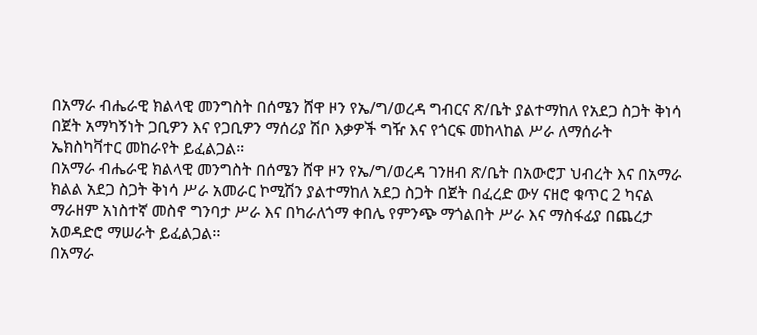በአማራ ብሔራዊ ክልላዊ መንግስት በሰሜን ሸዋ ዞን የኤ/ግ/ወረዳ ግብርና ጽ/ቤት ያልተማከለ የአደጋ ስጋት ቅነሳ በጀት አማካኝነት ጋቢዎን እና የጋቢዎን ማሰሪያ ሽቦ እቃዎች ግዥ እና የጎርፍ መከላከል ሥራ ለማሰራት ኤክስካቫተር መከራየት ይፈልጋል።
በአማራ ብሔራዊ ክልላዊ መንግስት በሰሜን ሸዋ ዞን የኤ/ግ/ወረዳ ገንዘብ ጽ/ቤት በአውሮፓ ህብረት እና በአማራ ክልል አደጋ ስጋት ቅነሳ ሥራ አመራር ኮሚሽን ያልተማከለ አደጋ ስጋት በጀት በፈረድ ውሃ ናዘሮ ቁጥር 2 ካናል ማራዘም አነስተኛ መስኖ ግንባታ ሥራ እና በካራለጎማ ቀበሌ የምንጭ ማጎልበት ሥራ እና ማስፋፊያ በጨረታ አወዳድሮ ማሠራት ይፈልጋል፡፡
በአማራ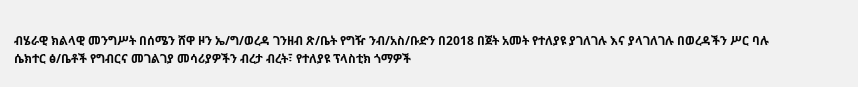ብሄራዊ ክልላዊ መንግሥት በሰሜን ሸዋ ዞን ኤ/ግ/ወረዳ ገንዘብ ጽ/ቤት የግዥ ንብ/አስ/ቡድን በ2018 በጀት አመት የተለያዩ ያገለገሉ እና ያላገለገሉ በወረዳችን ሥር ባሉ ሴክተር ፅ/ቤቶች የግብርና መገልገያ መሳሪያዎችን ብረታ ብረት፣ የተለያዩ ፕላስቲክ ጎማዎች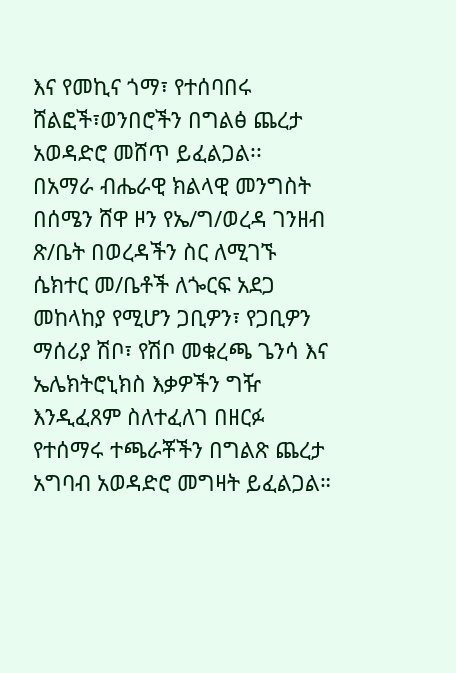እና የመኪና ጎማ፣ የተሰባበሩ ሸልፎች፣ወንበሮችን በግልፅ ጨረታ አወዳድሮ መሸጥ ይፈልጋል፡፡
በአማራ ብሔራዊ ክልላዊ መንግስት በሰሜን ሸዋ ዞን የኤ/ግ/ወረዳ ገንዘብ ጽ/ቤት በወረዳችን ስር ለሚገኙ ሴክተር መ/ቤቶች ለጐርፍ አደጋ መከላከያ የሚሆን ጋቢዎን፣ የጋቢዎን ማሰሪያ ሽቦ፣ የሽቦ መቁረጫ ጌንሳ እና ኤሌክትሮኒክስ እቃዎችን ግዥ እንዲፈጸም ስለተፈለገ በዘርፉ የተሰማሩ ተጫራቾችን በግልጽ ጨረታ አግባብ አወዳድሮ መግዛት ይፈልጋል።